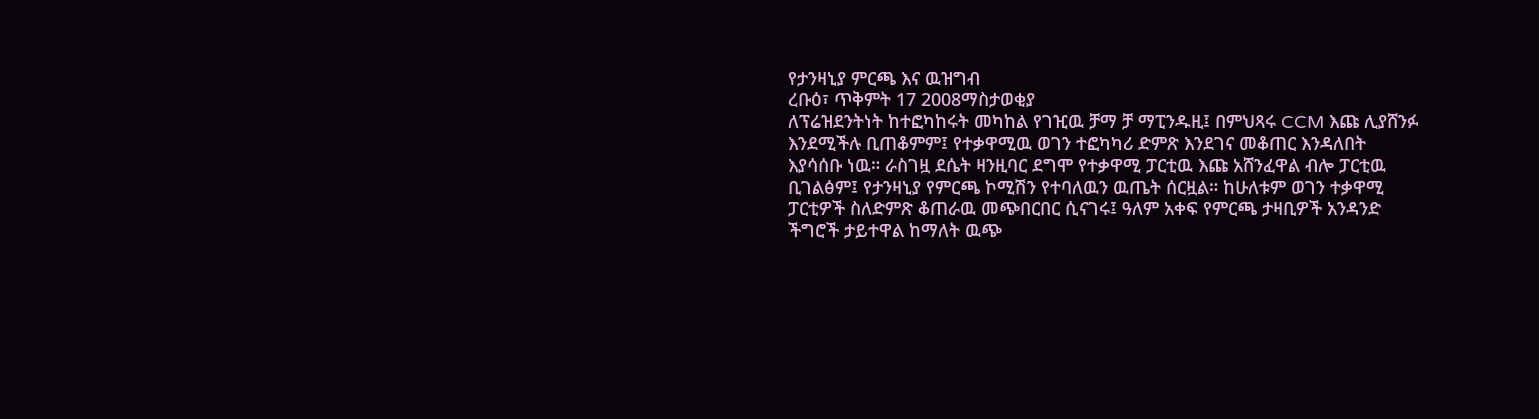የታንዛኒያ ምርጫ እና ዉዝግብ
ረቡዕ፣ ጥቅምት 17 2008ማስታወቂያ
ለፕሬዝደንትነት ከተፎካከሩት መካከል የገዢዉ ቻማ ቻ ማፒንዱዚ፤ በምህጻሩ CCM እጩ ሊያሸንፉ እንደሚችሉ ቢጠቆምም፤ የተቃዋሚዉ ወገን ተፎካካሪ ድምጽ እንደገና መቆጠር እንዳለበት እያሳሰቡ ነዉ። ራስገዟ ደሴት ዛንዚባር ደግሞ የተቃዋሚ ፓርቲዉ እጩ አሸንፈዋል ብሎ ፓርቲዉ ቢገልፅም፤ የታንዛኒያ የምርጫ ኮሚሽን የተባለዉን ዉጤት ሰርዟል። ከሁለቱም ወገን ተቃዋሚ ፓርቲዎች ስለድምጽ ቆጠራዉ መጭበርበር ሲናገሩ፤ ዓለም አቀፍ የምርጫ ታዛቢዎች አንዳንድ ችግሮች ታይተዋል ከማለት ዉጭ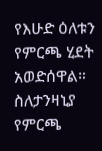የእሁድ ዕለቱን የምርጫ ሂደት አወድሰዋል። ስለታንዛኒያ የምርጫ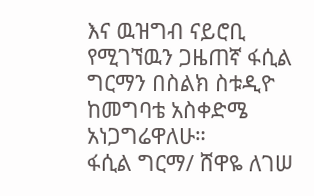እና ዉዝግብ ናይሮቢ የሚገኘዉን ጋዜጠኛ ፋሲል ግርማን በስልክ ስቱዲዮ ከመግባቴ አስቀድሜ አነጋግሬዋለሁ።
ፋሲል ግርማ/ ሸዋዬ ለገሠ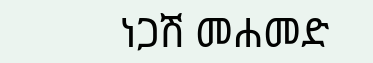ነጋሽ መሐመድ